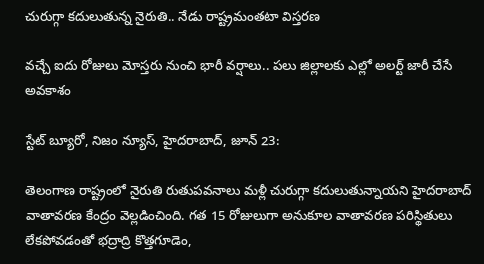చురుగ్గా కదులుతున్న నైరుతి.. నేడు రాష్ట్రమంతటా విస్తరణ

వచ్చే ఐదు రోజులు మోస్తరు నుంచి భారీ వర్షాలు.. పలు జిల్లాలకు ఎల్లో అలర్ట్ జారీ చేసే అవకాశం

స్టేట్ బ్యూరో, నిజం న్యూస్, హైదరాబాద్‌, జూన్‌ 23:

తెలంగాణ రాష్ట్రంలో నైరుతి రుతుపవనాలు మళ్లీ చురుగ్గా కదులుతున్నాయని హైదరాబాద్‌ వాతావరణ కేంద్రం వెల్లడించింది. గత 15 రోజులుగా అనుకూల వాతావరణ పరిస్థితులు లేకపోవడంతో భద్రాద్రి కొత్తగూడెం,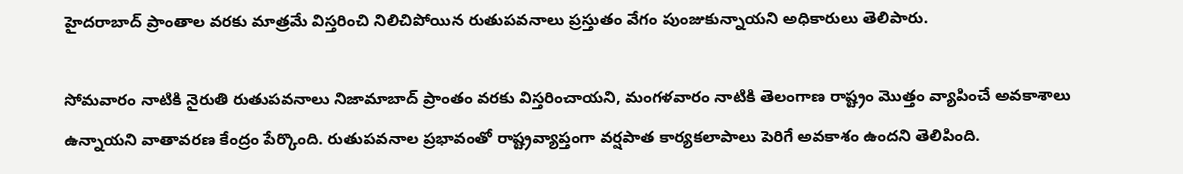హైదరాబాద్‌ ప్రాంతాల వరకు మాత్రమే విస్తరించి నిలిచిపోయిన రుతుపవనాలు ప్రస్తుతం వేగం పుంజుకున్నాయని అధికారులు తెలిపారు.

సోమవారం నాటికి నైరుతి రుతుపవనాలు నిజామాబాద్‌ ప్రాంతం వరకు విస్తరించాయని, మంగళవారం నాటికి తెలంగాణ రాష్ట్రం మొత్తం వ్యాపించే అవకాశాలు ఉన్నాయని వాతావరణ కేంద్రం పేర్కొంది. రుతుపవనాల ప్రభావంతో రాష్ట్రవ్యాప్తంగా వర్షపాత కార్యకలాపాలు పెరిగే అవకాశం ఉందని తెలిపింది.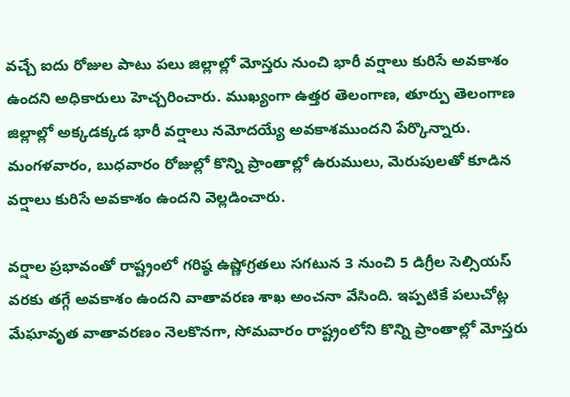వచ్చే ఐదు రోజుల పాటు పలు జిల్లాల్లో మోస్తరు నుంచి భారీ వర్షాలు కురిసే అవకాశం ఉందని అధికారులు హెచ్చరించారు. ముఖ్యంగా ఉత్తర తెలంగాణ, తూర్పు తెలంగాణ జిల్లాల్లో అక్కడక్కడ భారీ వర్షాలు నమోదయ్యే అవకాశముందని పేర్కొన్నారు. మంగళవారం, బుధవారం రోజుల్లో కొన్ని ప్రాంతాల్లో ఉరుములు, మెరుపులతో కూడిన వర్షాలు కురిసే అవకాశం ఉందని వెల్లడించారు.

వర్షాల ప్రభావంతో రాష్ట్రంలో గరిష్ఠ ఉష్ణోగ్రతలు సగటున 3 నుంచి 5 డిగ్రీల సెల్సియస్‌ వరకు తగ్గే అవకాశం ఉందని వాతావరణ శాఖ అంచనా వేసింది. ఇప్పటికే పలుచోట్ల మేఘావృత వాతావరణం నెలకొనగా, సోమవారం రాష్ట్రంలోని కొన్ని ప్రాంతాల్లో మోస్తరు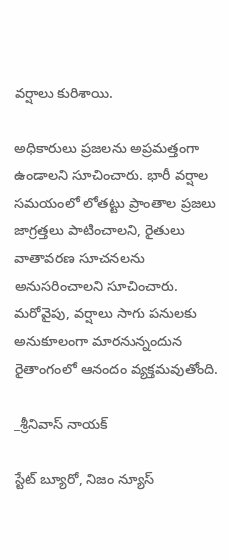వర్షాలు కురిశాయి.

అధికారులు ప్రజలను అప్రమత్తంగా ఉండాలని సూచించారు. భారీ వర్షాల సమయంలో లోతట్టు ప్రాంతాల ప్రజలు జాగ్రత్తలు పాటించాలని, రైతులు వాతావరణ సూచనలను అనుసరించాలని సూచించారు. మరోవైపు, వర్షాలు సాగు పనులకు అనుకూలంగా మారనున్నందున రైతాంగంలో ఆనందం వ్యక్తమవుతోంది.

_శ్రీనివాస్ నాయక్

స్టేట్ బ్యూరో, నిజం న్యూస్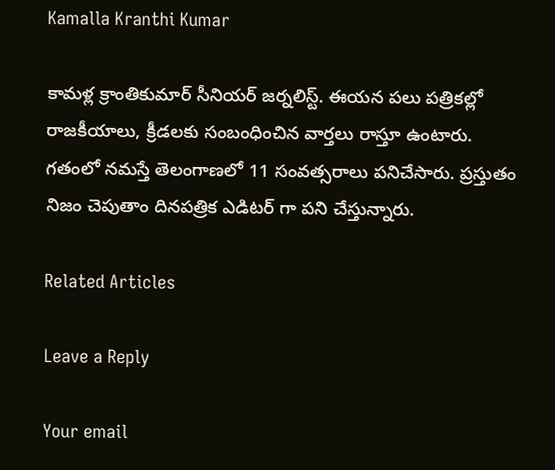Kamalla Kranthi Kumar

కామళ్ల క్రాంతికుమార్ సీనియర్ జర్నలిస్ట్. ఈయన పలు పత్రికల్లో రాజకీయాలు, క్రీడలకు సంబంధించిన వార్తలు రాస్తూ ఉంటారు. గతంలో నమస్తే తెలంగాణలో 11 సంవత్సరాలు పనిచేసారు. ప్రస్తుతం నిజం చెపుతాం దినపత్రిక ఎడిటర్ గా పని చేస్తున్నారు.

Related Articles

Leave a Reply

Your email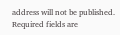address will not be published. Required fields are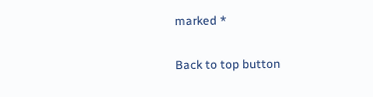marked *

Back to top button